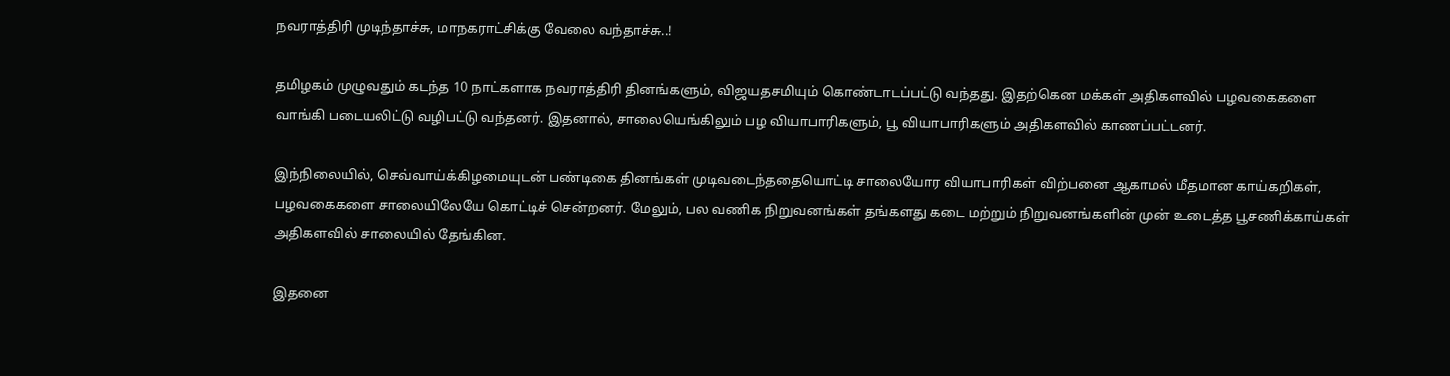நவராத்திரி முடிந்தாச்சு, மாநகராட்சிக்கு வேலை வந்தாச்சு..!

தமிழகம் முழுவதும் கடந்த 10 நாட்களாக நவராத்திரி தினங்களும், விஜயதசமியும் கொண்டாடப்பட்டு வந்தது. இதற்கென மக்கள் அதிகளவில் பழவகைகளை வாங்கி படையலிட்டு வழிபட்டு வந்தனர். இதனால், சாலையெங்கிலும் பழ வியாபாரிகளும், பூ வியாபாரிகளும் அதிகளவில் காணப்பட்டனர்.

இந்நிலையில், செவ்வாய்க்கிழமையுடன் பண்டிகை தினங்கள் முடிவடைந்ததையொட்டி சாலையோர வியாபாரிகள் விற்பனை ஆகாமல் மீதமான காய்கறிகள், பழவகைகளை சாலையிலேயே கொட்டிச் சென்றனர். மேலும், பல வணிக நிறுவனங்கள் தங்களது கடை மற்றும் நிறுவனங்களின் முன் உடைத்த பூசணிக்காய்கள் அதிகளவில் சாலையில் தேங்கின.

இதனை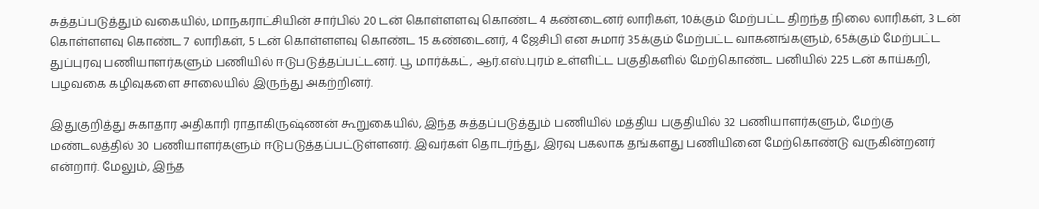சுத்தப்படுத்தும் வகையில், மாநகராட்சியின் சார்பில் 20 டன் கொள்ளளவு கொண்ட 4 கண்டைனர் லாரிகள், 10க்கும் மேற்பட்ட திறந்த நிலை லாரிகள், 3 டன் கொள்ளளவு கொண்ட 7 லாரிகள், 5 டன் கொள்ளளவு கொண்ட 15 கண்டைனர், 4 ஜேசிபி என சுமார் 35க்கும் மேற்பட்ட வாகனங்களும், 65க்கும் மேற்பட்ட துப்புரவு பணியாளர்களும் பணியில் ஈடுபடுத்தப்பட்டனர். பூ மார்க்கட், ஆர்.எஸ்.புரம் உள்ளிட்ட பகுதிகளில் மேற்கொண்ட பனியில் 225 டன் காய்கறி, பழவகை கழிவுகளை சாலையில் இருந்து அகற்றினர்.

இதுகுறித்து சுகாதார அதிகாரி ராதாகிருஷ்ணன் கூறுகையில், இந்த சுத்தப்படுத்தும் பணியில் மத்திய பகுதியில் 32 பணியாளர்களும், மேற்கு மண்டலத்தில் 30 பணியாளர்களும் ஈடுபடுத்தப்பட்டுள்ளனர். இவர்கள் தொடர்ந்து, இரவு பகலாக தங்களது பணியினை மேற்கொண்டு வருகின்றனர் என்றார். மேலும், இந்த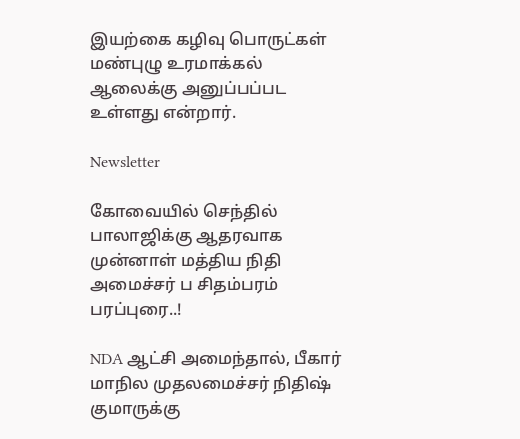இயற்கை கழிவு பொருட்கள் மண்புழு உரமாக்கல் ஆலைக்கு அனுப்பப்பட உள்ளது என்றார்.

Newsletter

கோவையில் செந்தில் பாலாஜிக்கு ஆதரவாக முன்னாள் மத்திய நிதி அமைச்சர் ப சிதம்பரம் பரப்புரை..!

NDA ஆட்சி அமைந்தால், பீகார் மாநில முதலமைச்சர் நிதிஷ் குமாருக்கு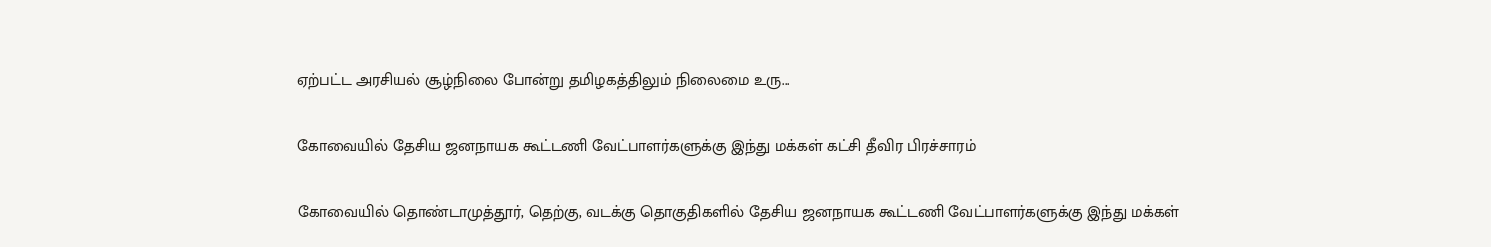ஏற்பட்ட அரசியல் சூழ்நிலை போன்று தமிழகத்திலும் நிலைமை உரு...

கோவையில் தேசிய ஜனநாயக கூட்டணி வேட்பாளர்களுக்கு இந்து மக்கள் கட்சி தீவிர பிரச்சாரம்

கோவையில் தொண்டாமுத்தூர், தெற்கு, வடக்கு தொகுதிகளில் தேசிய ஜனநாயக கூட்டணி வேட்பாளர்களுக்கு இந்து மக்கள்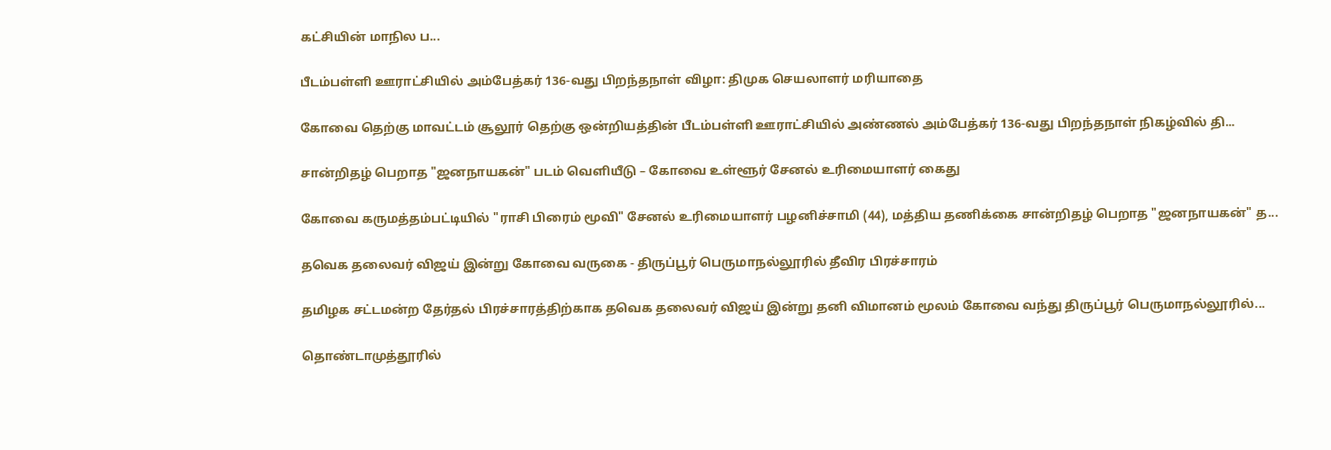கட்சியின் மாநில ப...

பீடம்பள்ளி ஊராட்சியில் அம்பேத்கர் 136-வது பிறந்தநாள் விழா: திமுக செயலாளர் மரியாதை

கோவை தெற்கு மாவட்டம் சூலூர் தெற்கு ஒன்றியத்தின் பீடம்பள்ளி ஊராட்சியில் அண்ணல் அம்பேத்கர் 136-வது பிறந்தநாள் நிகழ்வில் தி...

சான்றிதழ் பெறாத "ஜனநாயகன்" படம் வெளியீடு – கோவை உள்ளூர் சேனல் உரிமையாளர் கைது

கோவை கருமத்தம்பட்டியில் "ராசி பிரைம் மூவி" சேனல் உரிமையாளர் பழனிச்சாமி (44), மத்திய தணிக்கை சான்றிதழ் பெறாத "ஜனநாயகன்" த...

தவெக தலைவர் விஜய் இன்று கோவை வருகை - திருப்பூர் பெருமாநல்லூரில் தீவிர பிரச்சாரம்

தமிழக சட்டமன்ற தேர்தல் பிரச்சாரத்திற்காக தவெக தலைவர் விஜய் இன்று தனி விமானம் மூலம் கோவை வந்து திருப்பூர் பெருமாநல்லூரில்...

தொண்டாமுத்தூரில்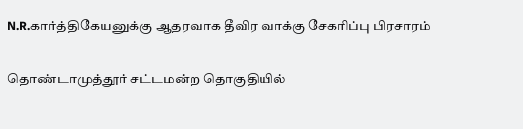N.R.கார்த்திகேயனுக்கு ஆதரவாக தீவிர வாக்கு சேகரிப்பு பிரசாரம்

தொண்டாமுத்தூர் சட்டமன்ற தொகுதியில்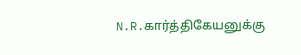N.R.கார்த்திகேயனுக்கு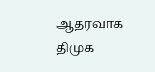ஆதரவாக திமுக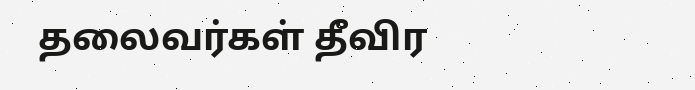தலைவர்கள் தீவிர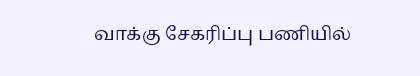வாக்கு சேகரிப்பு பணியில்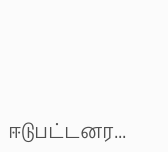ஈடுபட்டனர...